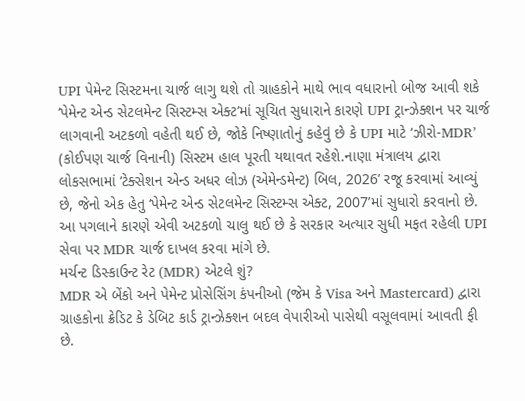UPI પેમેન્ટ સિસ્ટમના ચાર્જ લાગુ થશે તો ગ્રાહકોને માથે ભાવ વધારાનો બોજ આવી શકે
‘પેમેન્ટ એન્ડ સેટલમેન્ટ સિસ્ટમ્સ એક્ટ’માં સૂચિત સુધારાને કારણે UPI ટ્રાન્ઝેક્શન પર ચાર્જ લાગવાની અટકળો વહેતી થઈ છે, જોકે નિષ્ણાતોનું કહેવું છે કે UPI માટે ‘ઝીરો-MDR’ (કોઈપણ ચાર્જ વિનાની) સિસ્ટમ હાલ પૂરતી યથાવત રહેશે.નાણા મંત્રાલય દ્વારા લોકસભામાં ‘ટેક્સેશન એન્ડ અધર લોઝ (એમેન્ડમેન્ટ) બિલ, 2026’ રજૂ કરવામાં આવ્યું છે, જેનો એક હેતુ ‘પેમેન્ટ એન્ડ સેટલમેન્ટ સિસ્ટમ્સ એક્ટ, 2007’માં સુધારો કરવાનો છે. આ પગલાને કારણે એવી અટકળો ચાલુ થઈ છે કે સરકાર અત્યાર સુધી મફત રહેલી UPI સેવા પર MDR ચાર્જ દાખલ કરવા માંગે છે.
મર્ચન્ટ ડિસ્કાઉન્ટ રેટ (MDR) એટલે શું?
MDR એ બેંકો અને પેમેન્ટ પ્રોસેસિંગ કંપનીઓ (જેમ કે Visa અને Mastercard) દ્વારા ગ્રાહકોના ક્રેડિટ કે ડેબિટ કાર્ડ ટ્રાન્ઝેક્શન બદલ વેપારીઓ પાસેથી વસૂલવામાં આવતી ફી છે.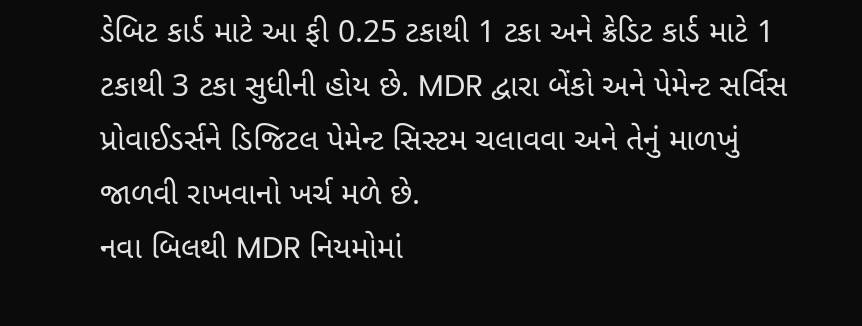ડેબિટ કાર્ડ માટે આ ફી 0.25 ટકાથી 1 ટકા અને ક્રેડિટ કાર્ડ માટે 1 ટકાથી 3 ટકા સુધીની હોય છે. MDR દ્વારા બેંકો અને પેમેન્ટ સર્વિસ પ્રોવાઈડર્સને ડિજિટલ પેમેન્ટ સિસ્ટમ ચલાવવા અને તેનું માળખું જાળવી રાખવાનો ખર્ચ મળે છે.
નવા બિલથી MDR નિયમોમાં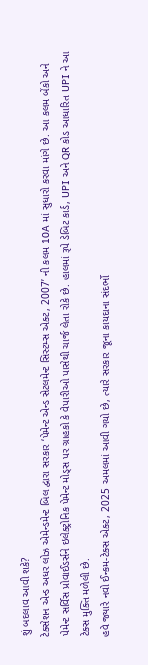શું બદલાવ આવી શકે?
ટેક્સેશન એન્ડ અધર લોઝ એમેન્ડમેન્ટ બિલ દ્વારા સરકાર ‘પેમેન્ટ એન્ડ સેટલમેન્ટ સિસ્ટમ્સ એક્ટ, 2007’ ની કલમ 10A માં સુધારો કરવા માંગે છે. આ કલમ બેંકો અને પેમેન્ટ સર્વિસ પ્રોવાઈડર્સને ઇલેક્ટ્રોનિક પેમેન્ટ મોડ્સ પર ગ્રાહકો કે વેપારીઓ પાસેથી ચાર્જ લેતા રોકે છે. હાલમાં રૂપે ડેબિટ કાર્ડ, UPI અને QR કોડ આધારિત UPI ને આ ટેક્સ મુક્તિ મળેલી છે.
હવે જ્યારે નવો ઈન્કમ-ટેક્સ એક્ટ, 2025 અમલમાં આવી ગયો છે, ત્યારે સરકાર જૂના કાયદાના સંદર્ભો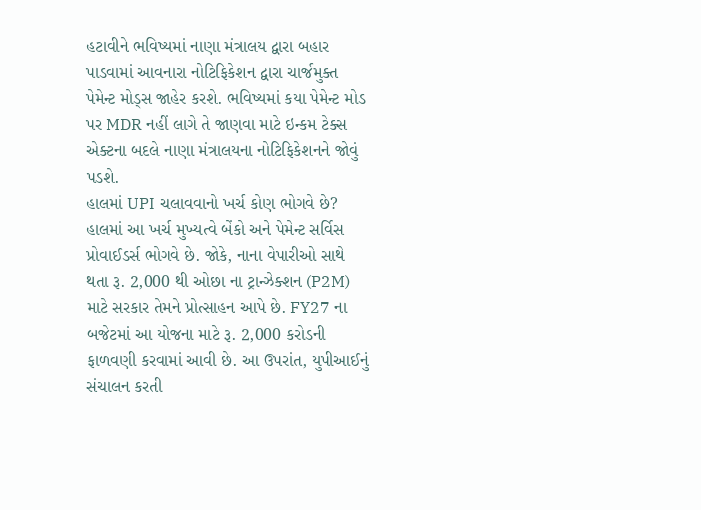હટાવીને ભવિષ્યમાં નાણા મંત્રાલય દ્વારા બહાર પાડવામાં આવનારા નોટિફિકેશન દ્વારા ચાર્જમુક્ત પેમેન્ટ મોડ્સ જાહેર કરશે. ભવિષ્યમાં કયા પેમેન્ટ મોડ પર MDR નહીં લાગે તે જાણવા માટે ઇન્કમ ટેક્સ એક્ટના બદલે નાણા મંત્રાલયના નોટિફિકેશનને જોવું પડશે.
હાલમાં UPI ચલાવવાનો ખર્ચ કોણ ભોગવે છે?
હાલમાં આ ખર્ચ મુખ્યત્વે બેંકો અને પેમેન્ટ સર્વિસ પ્રોવાઈડર્સ ભોગવે છે. જોકે, નાના વેપારીઓ સાથે થતા રૂ. 2,000 થી ઓછા ના ટ્રાન્ઝેક્શન (P2M) માટે સરકાર તેમને પ્રોત્સાહન આપે છે. FY27 ના બજેટમાં આ યોજના માટે રૂ. 2,000 કરોડની ફાળવણી કરવામાં આવી છે. આ ઉપરાંત, યુપીઆઈનું સંચાલન કરતી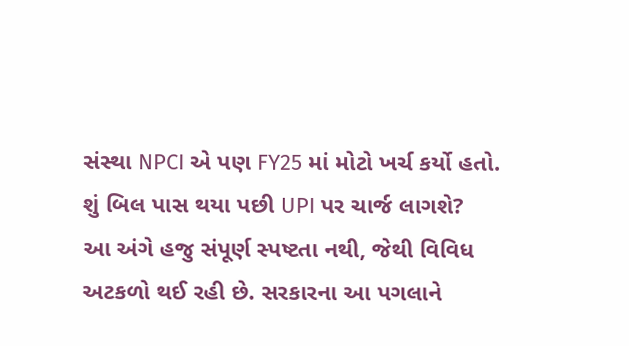સંસ્થા NPCI એ પણ FY25 માં મોટો ખર્ચ કર્યો હતો.
શું બિલ પાસ થયા પછી UPI પર ચાર્જ લાગશે?
આ અંગે હજુ સંપૂર્ણ સ્પષ્ટતા નથી, જેથી વિવિધ અટકળો થઈ રહી છે. સરકારના આ પગલાને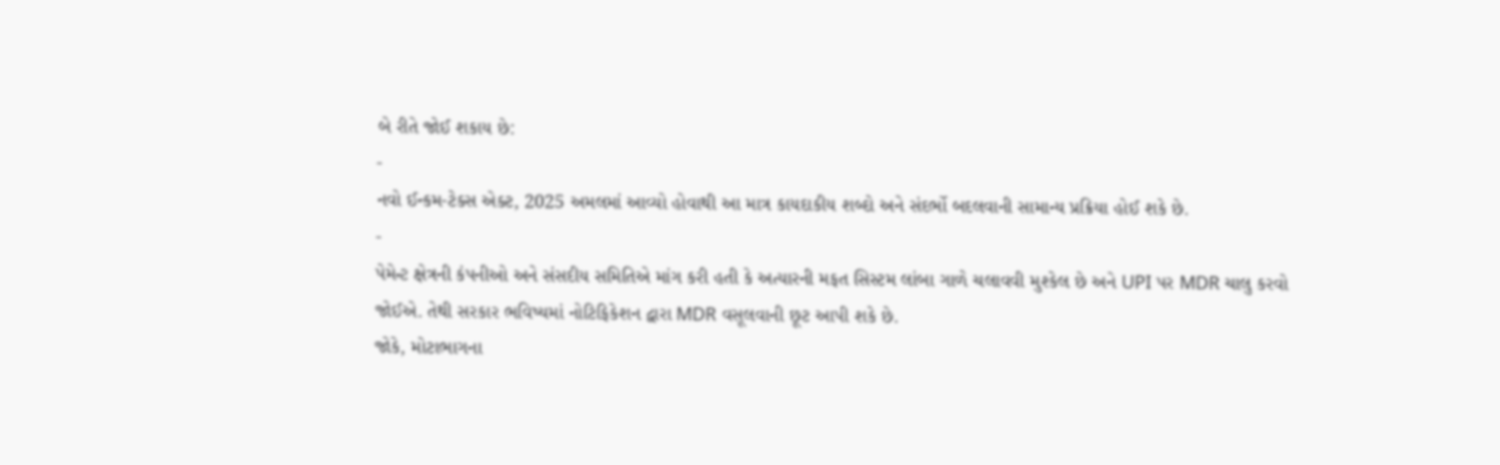બે રીતે જોઈ શકાય છે:
-
નવો ઈન્કમ-ટેક્સ એક્ટ, 2025 અમલમાં આવ્યો હોવાથી આ માત્ર કાયદાકીય શબ્દો અને સંદર્ભો બદલવાની સામાન્ય પ્રક્રિયા હોઈ શકે છે.
-
પેમેન્ટ ક્ષેત્રની કંપનીઓ અને સંસદીય સમિતિએ માંગ કરી હતી કે અત્યારની મફત સિસ્ટમ લાંબા ગાળે ચલાવવી મુશ્કેલ છે અને UPI પર MDR ચાલુ કરવો જોઈએ. તેથી સરકાર ભવિષ્યમાં નોટિફિકેશન દ્વારા MDR વસૂલવાની છૂટ આપી શકે છે.
જોકે, મોટાભાગના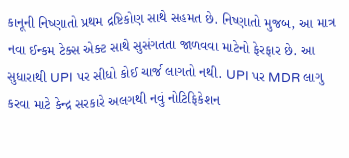કાનૂની નિષ્ણાતો પ્રથમ દ્રષ્ટિકોણ સાથે સહમત છે. નિષ્ણાતો મુજબ, આ માત્ર નવા ઈન્કમ ટેક્સ એક્ટ સાથે સુસંગતતા જાળવવા માટેનો ફેરફાર છે. આ સુધારાથી UPI પર સીધો કોઈ ચાર્જ લાગતો નથી. UPI પર MDR લાગુ કરવા માટે કેન્દ્ર સરકારે અલગથી નવું નોટિફિકેશન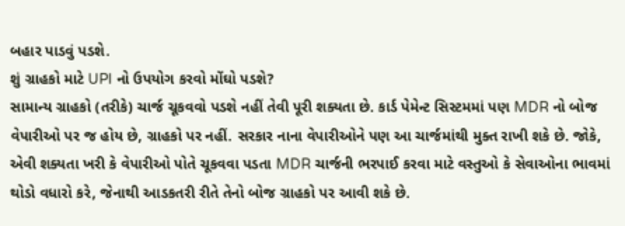બહાર પાડવું પડશે.
શું ગ્રાહકો માટે UPI નો ઉપયોગ કરવો મોંઘો પડશે?
સામાન્ય ગ્રાહકો (તરીકે) ચાર્જ ચૂકવવો પડશે નહીં તેવી પૂરી શક્યતા છે. કાર્ડ પેમેન્ટ સિસ્ટમમાં પણ MDR નો બોજ વેપારીઓ પર જ હોય છે, ગ્રાહકો પર નહીં. સરકાર નાના વેપારીઓને પણ આ ચાર્જમાંથી મુક્ત રાખી શકે છે. જોકે, એવી શક્યતા ખરી કે વેપારીઓ પોતે ચૂકવવા પડતા MDR ચાર્જની ભરપાઈ કરવા માટે વસ્તુઓ કે સેવાઓના ભાવમાં થોડો વધારો કરે, જેનાથી આડકતરી રીતે તેનો બોજ ગ્રાહકો પર આવી શકે છે.